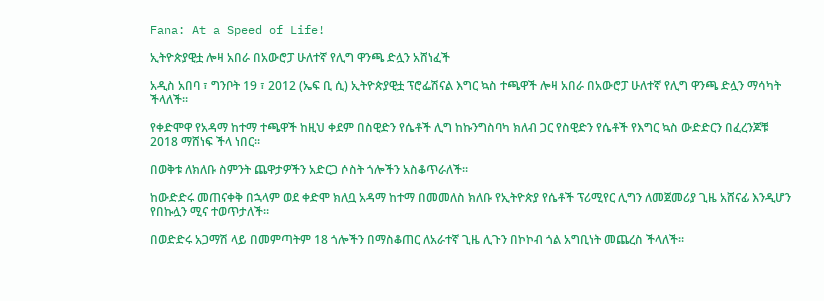Fana: At a Speed of Life!

ኢትዮጵያዊቷ ሎዛ አበራ በአውሮፓ ሁለተኛ የሊግ ዋንጫ ድሏን አሸነፈች

አዲስ አበባ ፣ ግንቦት 19 ፣ 2012 (ኤፍ ቢ ሲ) ኢትዮጵያዊቷ ፕሮፌሽናል እግር ኳስ ተጫዋች ሎዛ አበራ በአውሮፓ ሁለተኛ የሊግ ዋንጫ ድሏን ማሳካት ችላለች።

የቀድሞዋ የአዳማ ከተማ ተጫዋች ከዚህ ቀደም በስዊድን የሴቶች ሊግ ከኩንግስባካ ክለብ ጋር የስዊድን የሴቶች የእግር ኳስ ውድድርን በፈረንጆቹ 2018 ማሸነፍ ችላ ነበር።

በወቅቱ ለክለቡ ስምንት ጨዋታዎችን አድርጋ ሶስት ጎሎችን አስቆጥራለች።

ከውድድሩ መጠናቀቅ በኋላም ወደ ቀድሞ ክለቧ አዳማ ከተማ በመመለስ ክለቡ የኢትዮጵያ የሴቶች ፕሪሚየር ሊግን ለመጀመሪያ ጊዜ አሸናፊ እንዲሆን የበኩሏን ሚና ተወጥታለች።

በወድድሩ አጋማሽ ላይ በመምጣትም 18 ጎሎችን በማስቆጠር ለአራተኛ ጊዜ ሊጉን በኮኮብ ጎል አግቢነት መጨረስ ችላለች።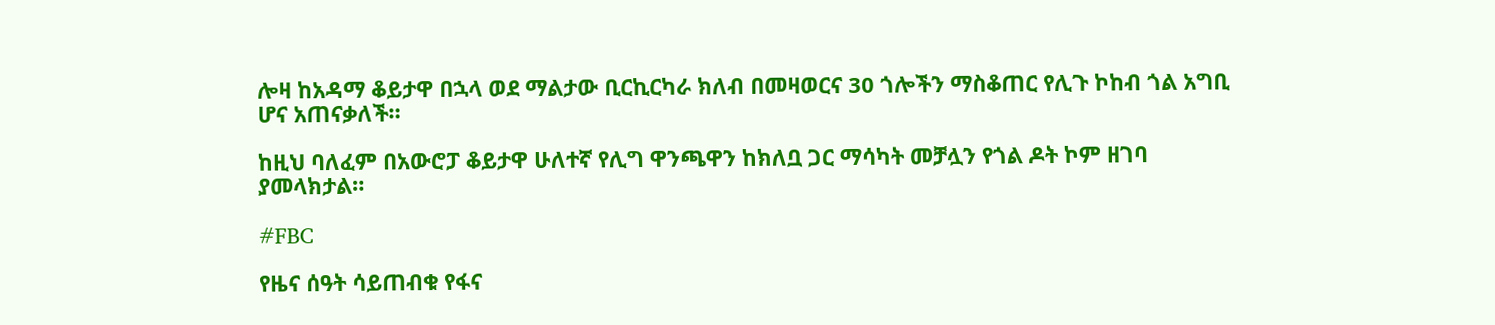ሎዛ ከአዳማ ቆይታዋ በኋላ ወደ ማልታው ቢርኪርካራ ክለብ በመዛወርና 30 ጎሎችን ማስቆጠር የሊጉ ኮከብ ጎል አግቢ ሆና አጠናቃለች።

ከዚህ ባለፈም በአውሮፓ ቆይታዋ ሁለተኛ የሊግ ዋንጫዋን ከክለቧ ጋር ማሳካት መቻሏን የጎል ዶት ኮም ዘገባ ያመላክታል።

#FBC

የዜና ሰዓት ሳይጠብቁ የፋና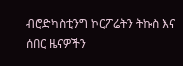ብሮድካስቲንግ ኮርፖሬትን ትኩስ እና ሰበር ዜናዎችን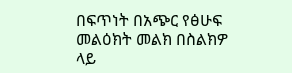በፍጥነት በአጭር የፅሁፍ መልዕክት መልክ በስልክዎ ላይ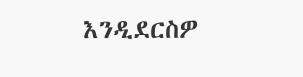እንዲደርስዎ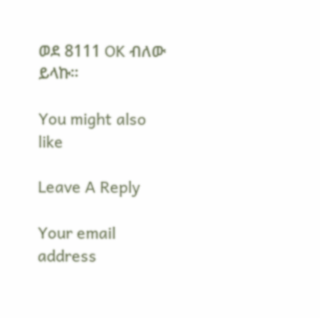ወደ 8111 OK ብለው ይላኩ።

You might also like

Leave A Reply

Your email address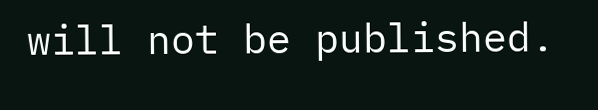will not be published.